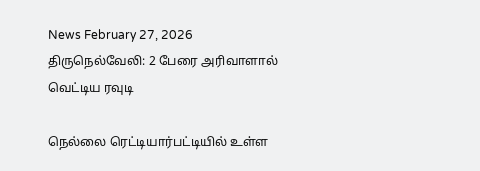News February 27, 2026
திருநெல்வேலி: 2 பேரை அரிவாளால் வெட்டிய ரவுடி

நெல்லை ரெட்டியார்பட்டியில் உள்ள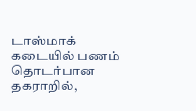டாஸ்மாக் கடையில் பணம் தொடர்பான தகராறில்,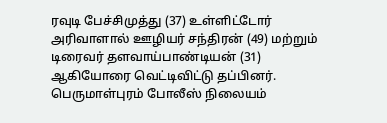ரவுடி பேச்சிமுத்து (37) உள்ளிட்டோர் அரிவாளால் ஊழியர் சந்திரன் (49) மற்றும் டிரைவர் தளவாய்பாண்டியன் (31) ஆகியோரை வெட்டிவிட்டு தப்பினர். பெருமாள்புரம் போலீஸ் நிலையம்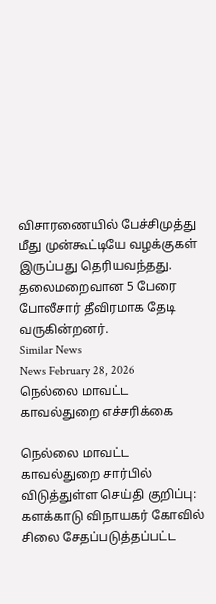விசாரணையில் பேச்சிமுத்து மீது முன்கூட்டியே வழக்குகள் இருப்பது தெரியவந்தது. தலைமறைவான 5 பேரை போலீசார் தீவிரமாக தேடி வருகின்றனர்.
Similar News
News February 28, 2026
நெல்லை மாவட்ட காவல்துறை எச்சரிக்கை

நெல்லை மாவட்ட காவல்துறை சார்பில் விடுத்துள்ள செய்தி குறிப்பு: களக்காடு விநாயகர் கோவில் சிலை சேதப்படுத்தப்பட்ட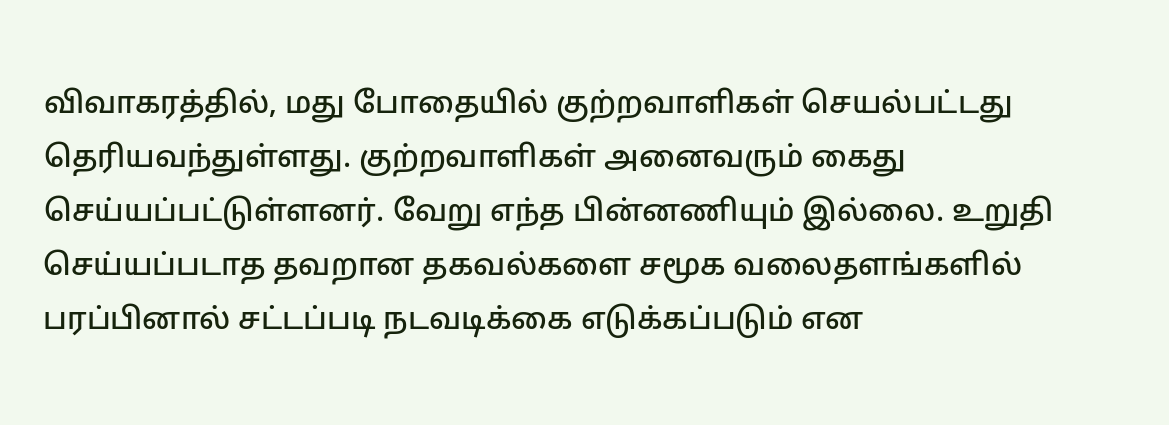விவாகரத்தில், மது போதையில் குற்றவாளிகள் செயல்பட்டது தெரியவந்துள்ளது. குற்றவாளிகள் அனைவரும் கைது செய்யப்பட்டுள்ளனர். வேறு எந்த பின்னணியும் இல்லை. உறுதி செய்யப்படாத தவறான தகவல்களை சமூக வலைதளங்களில் பரப்பினால் சட்டப்படி நடவடிக்கை எடுக்கப்படும் என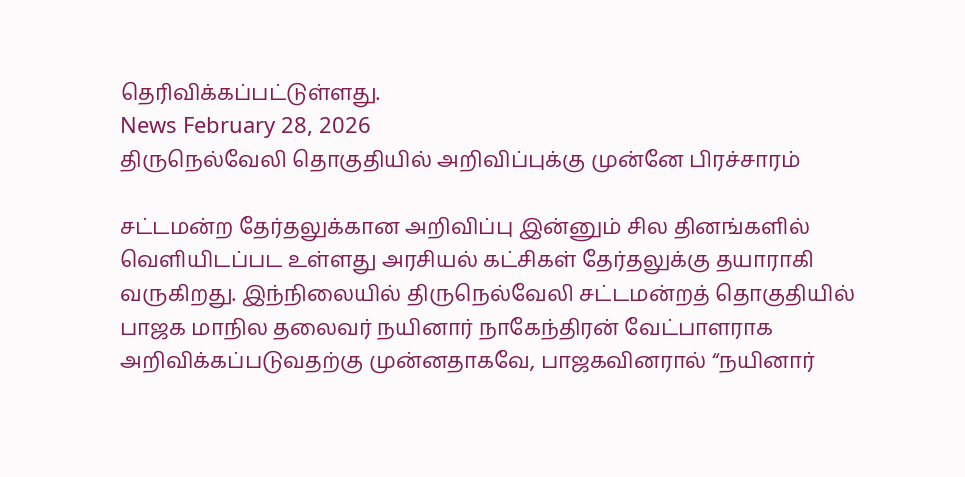தெரிவிக்கப்பட்டுள்ளது.
News February 28, 2026
திருநெல்வேலி தொகுதியில் அறிவிப்புக்கு முன்னே பிரச்சாரம்

சட்டமன்ற தேர்தலுக்கான அறிவிப்பு இன்னும் சில தினங்களில் வெளியிடப்பட உள்ளது அரசியல் கட்சிகள் தேர்தலுக்கு தயாராகி வருகிறது. இந்நிலையில் திருநெல்வேலி சட்டமன்றத் தொகுதியில் பாஜக மாநில தலைவர் நயினார் நாகேந்திரன் வேட்பாளராக அறிவிக்கப்படுவதற்கு முன்னதாகவே, பாஜகவினரால் “நயினார்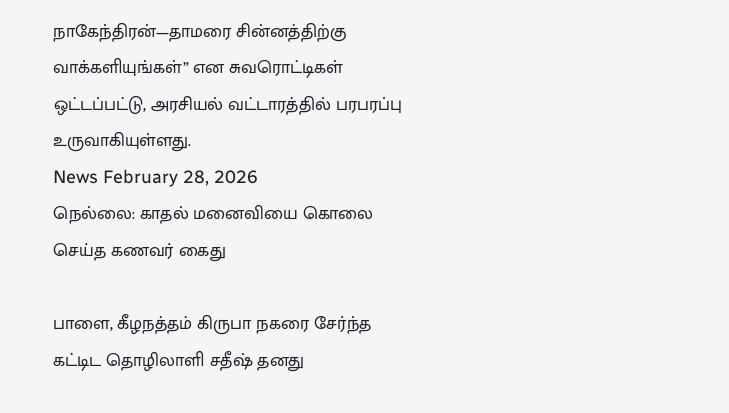நாகேந்திரன்—தாமரை சின்னத்திற்கு வாக்களியுங்கள்” என சுவரொட்டிகள் ஒட்டப்பட்டு, அரசியல் வட்டாரத்தில் பரபரப்பு உருவாகியுள்ளது.
News February 28, 2026
நெல்லை: காதல் மனைவியை கொலை செய்த கணவர் கைது

பாளை, கீழநத்தம் கிருபா நகரை சேர்ந்த கட்டிட தொழிலாளி சதீஷ் தனது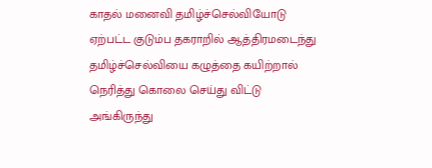காதல் மனைவி தமிழ்ச்செல்வியோடு ஏற்பட்ட குடும்ப தகராறில் ஆத்திரமடைந்து தமிழ்ச்செல்வியை கழுத்தை கயிற்றால் நெரித்து கொலை செய்து விட்டு அங்கிருந்து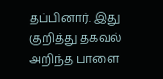தப்பினார். இது குறித்து தகவல் அறிந்த பாளை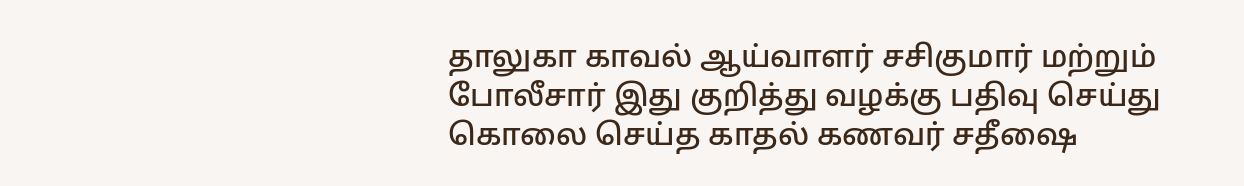தாலுகா காவல் ஆய்வாளர் சசிகுமார் மற்றும் போலீசார் இது குறித்து வழக்கு பதிவு செய்து கொலை செய்த காதல் கணவர் சதீஷை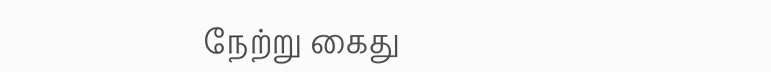நேற்று கைது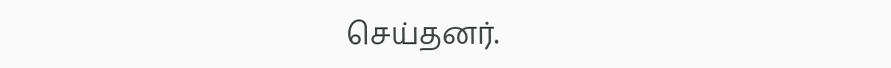செய்தனர்.